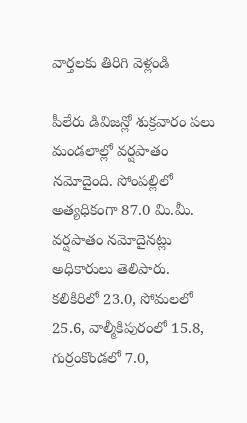వార్తలకు తిరిగి వెళ్లండి

పీలేరు డివిజన్లో శుక్రవారం పలు మండలాల్లో వర్షపాతం నమోదైంది. సోంపల్లిలో అత్యధికంగా 87.0 మి.మీ. వర్షపాతం నమోదైనట్లు అధికారులు తెలిపారు.
కలికిరిలో 23.0, సోమలలో 25.6, వాల్మీకిపురంలో 15.8, గుర్రంకొండలో 7.0,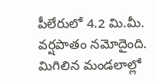పీలేరులో 4.2 మి.మీ. వర్షపాతం నమోదైంది. మిగిలిన మండలాల్లో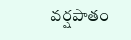వర్షపాతం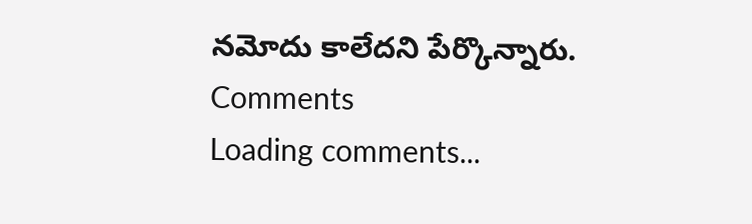నమోదు కాలేదని పేర్కొన్నారు.
Comments
Loading comments...